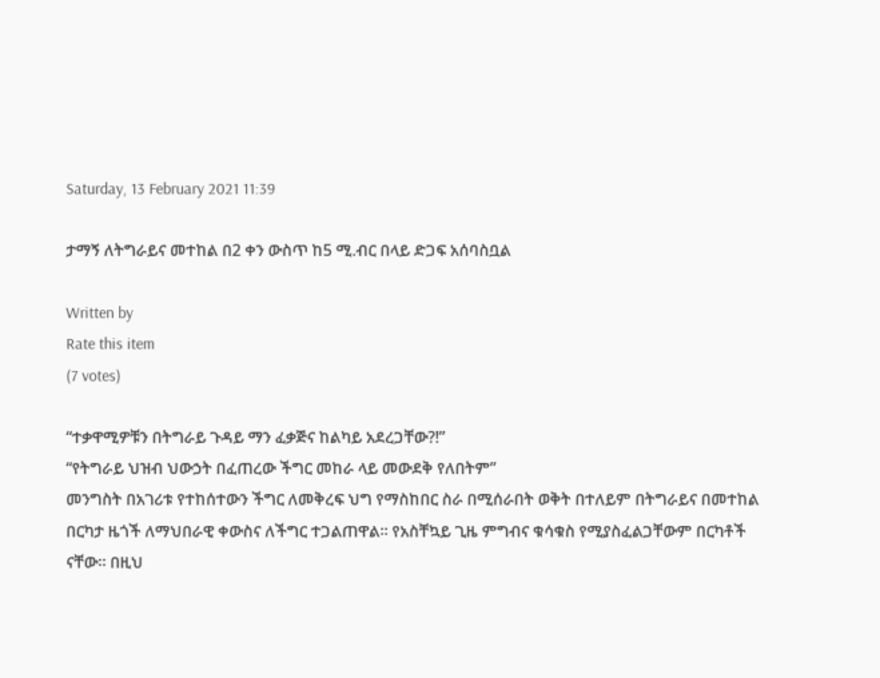Saturday, 13 February 2021 11:39

ታማኝ ለትግራይና መተከል በ2 ቀን ውስጥ ከ5 ሚ.ብር በላይ ድጋፍ አሰባስቧል

Written by
Rate this item
(7 votes)

“ተቃዋሚዎቹን በትግራይ ጉዳይ ማን ፈቃጅና ከልካይ አደረጋቸው?!”
“የትግራይ ህዝብ ህውኃት በፈጠረው ችግር መከራ ላይ መውደቅ የለበትም”
መንግስት በአገሪቱ የተከሰተውን ችግር ለመቅረፍ ህግ የማስከበር ስራ በሚሰራበት ወቅት በተለይም በትግራይና በመተከል በርካታ ዜጎች ለማህበራዊ ቀውስና ለችግር ተጋልጠዋል። የአስቸኳይ ጊዜ ምግብና ቁሳቁስ የሚያስፈልጋቸውም በርካቶች ናቸው። በዚህ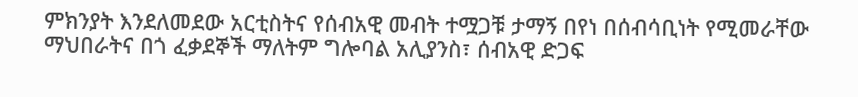ምክንያት እንደለመደው አርቲስትና የሰብአዊ መብት ተሟጋቹ ታማኝ በየነ በሰብሳቢነት የሚመራቸው ማህበራትና በጎ ፈቃደኞች ማለትም ግሎባል አሊያንስ፣ ሰብአዊ ድጋፍ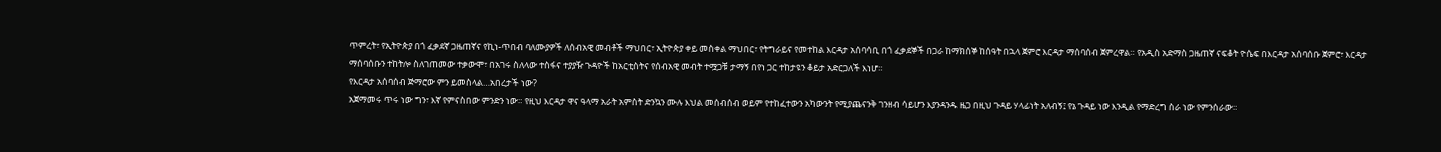ጥምረት፣ የኢትዮጵያ በጎ ፈቃደኛ ጋዜጠኛና የኪነ-ጥበብ ባለሙያዎች ለሰብአዊ መብቶች ማህበር፣ ኢትዮጵያ ቀይ መስቀል ማህበር፣ የትግራይና የመተከል እርዳታ አሰባሳቢ በጎ ፈቃደኞች በጋራ ከማክሰኞ ከሰዓት በኋላ ጀምሮ እርዳታ ማሰባሰብ ጀምረዋል። የአዲስ አድማስ ጋዜጠኛ ናፍቆት ዮሴፍ በእርዳታ አሰባሰቡ ጀምሮ፣ እርዳታ ማሰባሰቡን ተከትሎ ስለገጠመው ተቃውሞ፣ በአገሩ ስለላው ተስፋና ተያያዥ ጉዳዮች ከአርቲስትና የሰብአዊ መብት ተሟጋቹ ታማኝ በየነ ጋር ተከታዩን ቆይታ አድርጋለች እነሆ።
የእርዳታ አሰባሰብ ጅማሮው ምን ይመስላል…አበረታች ነው?
አጀማመሩ ጥሩ ነው ግን፣ እኛ የምናስበው ምንድን ነው። የዚህ እርዳታ ዋና ዓላማ አራት አምስት ድንኳን ሙሉ እህል መሰብሰብ ወይም የተከፈተውን አካውንት የሚያጨናንቅ ገንዘብ ሳይሆን እያንዳንዱ ዜጋ በዚህ ጉዳይ ሃላፊነት አለብኝ፤ የኔ ጉዳይ ነው እንዲል የማድረግ ስራ ነው የምንሰራው።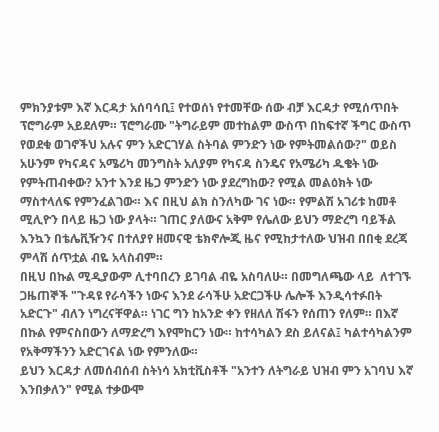ምክንያቱም እኛ እርዳታ አሰባሳቢ፤ የተወሰነ የተመቸው ሰው ብቻ እርዳታ የሚሰጥበት ፕሮግራም አይደለም። ፕሮግራሙ "ትግራይም መተከልም ውስጥ በከፍተኛ ችግር ውስጥ የወደቁ ወገኖችህ አሉና ምን አድርገሃል ስትባል ምንድን ነው የምትመልሰው?" ወይስ አሁንም የካናዳና አሜሪካ መንግስት አለያም የካናዳ ስንዴና የአሜሪካ ዱቄት ነው የምትጠብቀው? አንተ እንደ ዜጋ ምንድን ነው ያደረግከው? የሚል መልዕክት ነው ማስተላለፍ የምንፈልገው። እና በዚህ ልክ ስንለካው ገና ነው። የምልሽ አገሪቱ ከመቶ ሚሊዮን በላይ ዜጋ ነው ያላት። ገጠር ያለውና አቅም የሌለው ይህን ማድረግ ባይችል እንኳን በቴሌቪዥንና በተለያየ ዘመናዊ ቴክኖሎጂ ዜና የሚከታተለው ህዝብ በበቂ ደረጃ ምላሽ ሰጥቷል ብዬ አላስብም።
በዚህ በኩል ሚዲያውም ሊተባበረን ይገባል ብዬ አስባለሁ። በመግለጫው ላይ  ለተገኙ ጋዜጠኞች "ጉዳዩ የራሳችን ነውና እንደ ራሳችሁ አድርጋችሁ ሌሎች እንዲሳተፉበት አድርጉ" ብለን ነግረናቸዋል። ነገር ግን ከአንድ ቀን የዘለለ ሽፋን የሰጠን የለም። በእኛ በኩል የምናስበውን ለማድረግ እየሞከርን ነው። ከተሳካልን ደስ ይለናል፤ ካልተሳካልንም የአቅማችንን አድርገናል ነው የምንለው።
ይህን እርዳታ ለመሰብሰብ ስትነሳ አክቲቪስቶች "አንተን ለትግራይ ህዝብ ምን አገባህ እኛ እንበቃለን" የሚል ተቃውሞ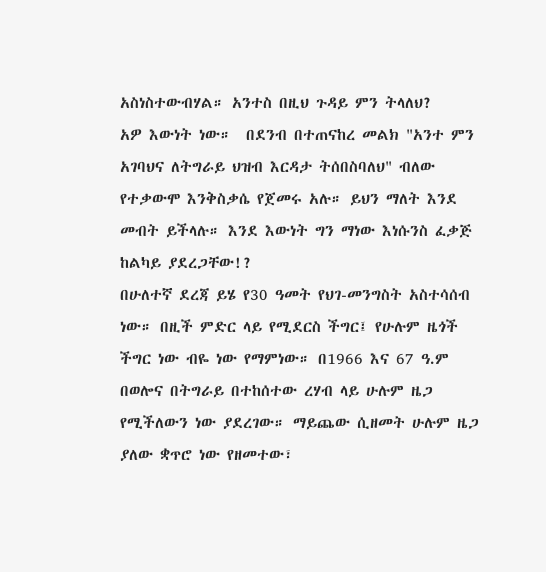አስነስተውብሃል። አንተስ በዚህ ጉዳይ ምን ትላለህ?
አዎ እውነት ነው።  በደንብ በተጠናከረ መልክ "አንተ ምን አገባህና ለትግራይ ህዝብ እርዳታ ትሰበስባለህ" ብለው የተቃውሞ እንቅስቃሴ የጀመሩ አሉ። ይህን ማለት እንደ መብት ይችላሉ። እንደ እውነት ግን ማነው እነሱንስ ፈቃጅ ከልካይ ያደረጋቸው!?
በሁለተኛ ደረጃ ይሄ የ30 ዓመት የህገ-መንግስት አስተሳሰብ ነው። በዚች ምድር ላይ የሚደርስ ችግር፤ የሁሉም ዜጎች ችግር ነው ብዬ ነው የማምነው። በ1966 እና 67 ዓ.ም በወሎና በትግራይ በተከሰተው ረሃብ ላይ ሁሉም ዜጋ የሚችለውን ነው ያደረገው። ማይጨው ሲዘመት ሁሉም ዜጋ ያለው ቋጥሮ ነው የዘመተው፣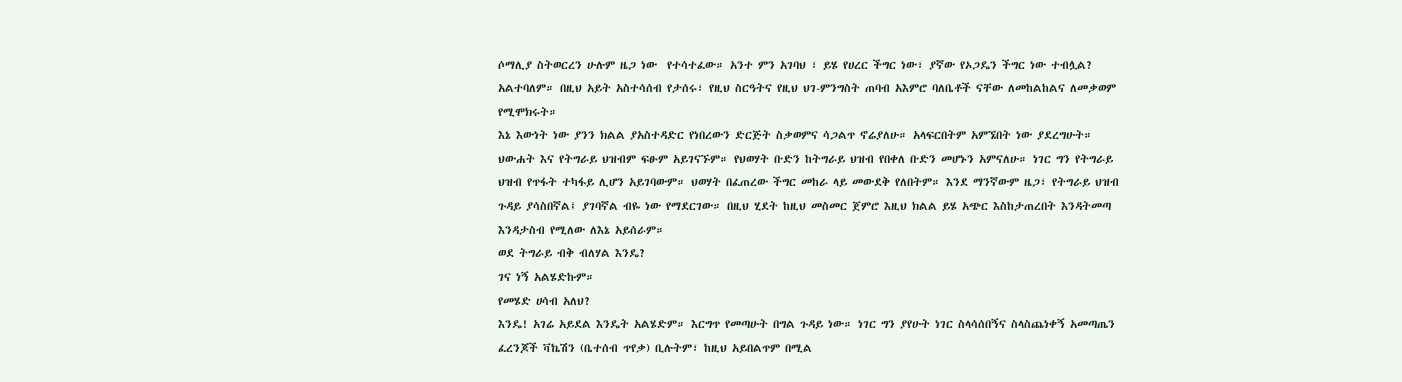ሶማሊያ ስትወርረን ሁሉም ዜጋ ነው  የተሳተፈው። አንተ ምን አገባህ ፣ ይሄ የሀረር ችግር ነው፣ ያኛው የኦጋዴን ችግር ነው ተብሏል? አልተባለም። በዚህ አይት አስተሳሰብ የታሰሩ፣ የዚህ ስርዓትና የዚህ ህገ-ምንግስት ጠባብ አእምሮ ባለቤቶች ናቸው ለመከልከልና ለመቃወም የሚሞክሩት።
እኔ እውነት ነው ያንን ክልል ያአስተዳድር የነበረውን ድርጅት ስቃወምና ሳጋልጥ ኖሬያለሁ። አላፍርበትም አምኜበት ነው ያደረግሁት። ህውሐት እና የትግራይ ህዝብም ፍፁም አይገናኙም። የህወሃት ቡድን ከትግራይ ህዝብ የበቀለ ቡድን መሆኑን አምናለሁ። ነገር ግን የትግራይ ህዝብ የጥፋት ተካፋይ ሊሆን አይገባውም። ህወሃት በፈጠረው ችግር መከራ ላይ መውደቅ የለበትም። እንደ ማንኛውም ዜጋ፣ የትግራይ ህዝብ ጉዳይ ያሳስበኛል፤ ያገባኛል ብዬ ነው የማደርገው። በዚህ ሂደት ከዚህ መስመር ጀምሮ እዚህ ክልል ይሄ አጭር እስከታጠረበት እንዳትመጣ እንዳታስብ የሚለው ለእኔ አይሰራም።
ወደ ትግራይ ብቅ ብለሃል እንዴ?
ገና ነኝ አልሄድኩም።
የመሄድ ሀሳብ አለህ?
እንዴ! አገሬ አይደል እንዴት አልሄድም። እርግጥ የመጣሁት በግል ጉዳይ ነው። ነገር ግን ያየሁት ነገር ስላሳሰበኝና ስላስጨነቀኝ አመጣጤን ፈረንጆች ቫኬሽን (ቤተሰብ ጥየቃ) ቢሉትም፣ ከዚህ አይበልጥም በሚል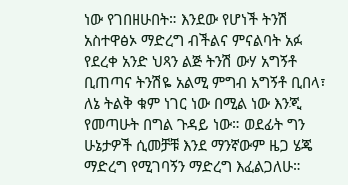ነው የገበዘሁበት። እንደው የሆነች ትንሽ አስተዋፅኦ ማድረግ ብችልና ምናልባት አፉ የደረቀ አንድ ህጻን ልጅ ትንሽ ውሃ አግኝቶ ቢጠጣና ትንሽዬ አልሚ ምግብ አግኝቶ ቢበላ፣ ለኔ ትልቅ ቁም ነገር ነው በሚል ነው እንጂ የመጣሁት በግል ጉዳይ ነው። ወደፊት ግን ሁኔታዎች ሲመቻቹ እንደ ማንኛውም ዜጋ ሄጄ ማድረግ የሚገባኝን ማድረግ እፈልጋለሁ።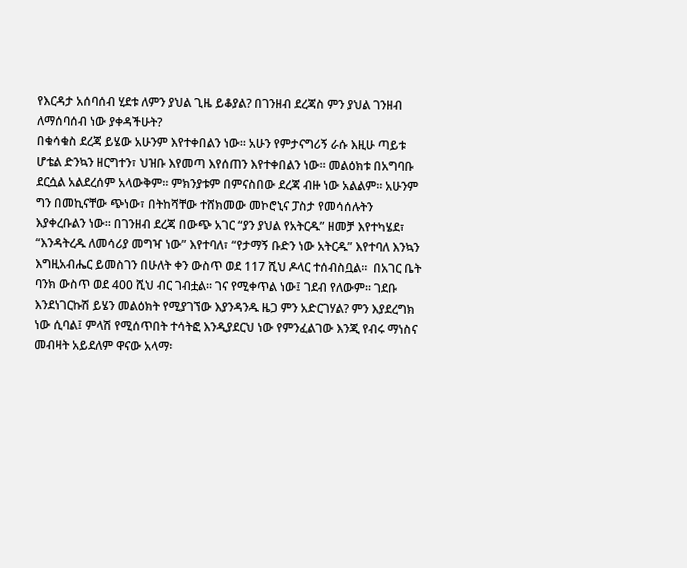የእርዳታ አሰባሰብ ሂደቱ ለምን ያህል ጊዜ ይቆያል? በገንዘብ ደረጃስ ምን ያህል ገንዘብ ለማሰባሰብ ነው ያቀዳችሁት?
በቁሳቁስ ደረጃ ይሄው አሁንም እየተቀበልን ነው። አሁን የምታናግሪኝ ራሱ እዚሁ ጣይቱ ሆቴል ድንኳን ዘርግተን፣ ህዝቡ እየመጣ እየሰጠን እየተቀበልን ነው። መልዕክቱ በአግባቡ ደርሷል አልደረሰም አላውቅም። ምክንያቱም በምናስበው ደረጃ ብዙ ነው አልልም። አሁንም ግን በመኪናቸው ጭነው፣ በትከሻቸው ተሸክመው መኮሮኒና ፓስታ የመሳሰሉትን እያቀረቡልን ነው። በገንዘብ ደረጃ በውጭ አገር “ያን ያህል የአትርዱ” ዘመቻ እየተካሄደ፣ “እንዳትረዱ ለመሳሪያ መግዣ ነው” እየተባለ፣ “የታማኝ ቡድን ነው አትርዱ” እየተባለ እንኳን እግዚአብሔር ይመስገን በሁለት ቀን ውስጥ ወደ 117 ሺህ ዶላር ተሰብስቧል።  በአገር ቤት ባንክ ውስጥ ወደ 400 ሺህ ብር ገብቷል። ገና የሚቀጥል ነው፤ ገደብ የለውም። ገደቡ እንደነገርኩሽ ይሄን መልዕክት የሚያገኘው እያንዳንዱ ዜጋ ምን አድርገሃል? ምን እያደረግክ ነው ሲባል፤ ምላሽ የሚሰጥበት ተሳትፎ እንዲያደርህ ነው የምንፈልገው እንጂ የብሩ ማነስና መብዛት አይደለም ዋናው አላማ፡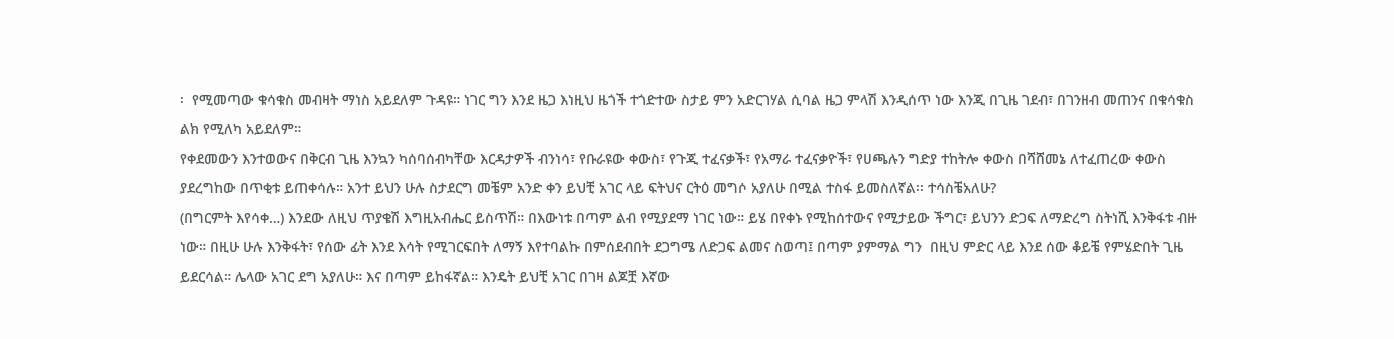፡  የሚመጣው ቁሳቁስ መብዛት ማነስ አይደለም ጉዳዩ። ነገር ግን እንደ ዜጋ እነዚህ ዜጎች ተጎድተው ስታይ ምን አድርገሃል ሲባል ዜጋ ምላሽ እንዲሰጥ ነው እንጂ በጊዜ ገደብ፣ በገንዘብ መጠንና በቁሳቁስ ልክ የሚለካ አይደለም።
የቀደመውን እንተወውና በቅርብ ጊዜ እንኳን ካሰባሰብካቸው እርዳታዎች ብንነሳ፣ የቡራዩው ቀውስ፣ የጉጂ ተፈናቃች፣ የአማራ ተፈናቃዮች፣ የሀጫሉን ግድያ ተከትሎ ቀውስ በሻሸመኔ ለተፈጠረው ቀውስ ያደረግከው በጥቂቱ ይጠቀሳሉ። አንተ ይህን ሁሉ ስታደርግ መቼም አንድ ቀን ይህቺ አገር ላይ ፍትህና ርትዕ መግሶ አያለሁ በሚል ተስፋ ይመስለኛል፡፡ ተሳስቼአለሁ?
(በግርምት እየሳቀ…) እንደው ለዚህ ጥያቄሽ እግዚአብሔር ይስጥሽ። በእውነቱ በጣም ልብ የሚያደማ ነገር ነው። ይሄ በየቀኑ የሚከሰተውና የሚታይው ችግር፣ ይህንን ድጋፍ ለማድረግ ስትነሺ እንቅፋቱ ብዙ ነው። በዚሁ ሁሉ እንቅፋት፣ የሰው ፊት እንደ እሳት የሚገርፍበት ለማኝ እየተባልኩ በምሰደብበት ደጋግሜ ለድጋፍ ልመና ስወጣ፤ በጣም ያምማል ግን  በዚህ ምድር ላይ እንደ ሰው ቆይቼ የምሄድበት ጊዜ ይደርሳል። ሌላው አገር ደግ አያለሁ። እና በጣም ይከፋኛል። እንዴት ይህቺ አገር በገዛ ልጆቿ እኛው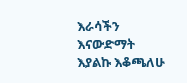እራሳችን እናውድማት እያልኩ እቆጫለሁ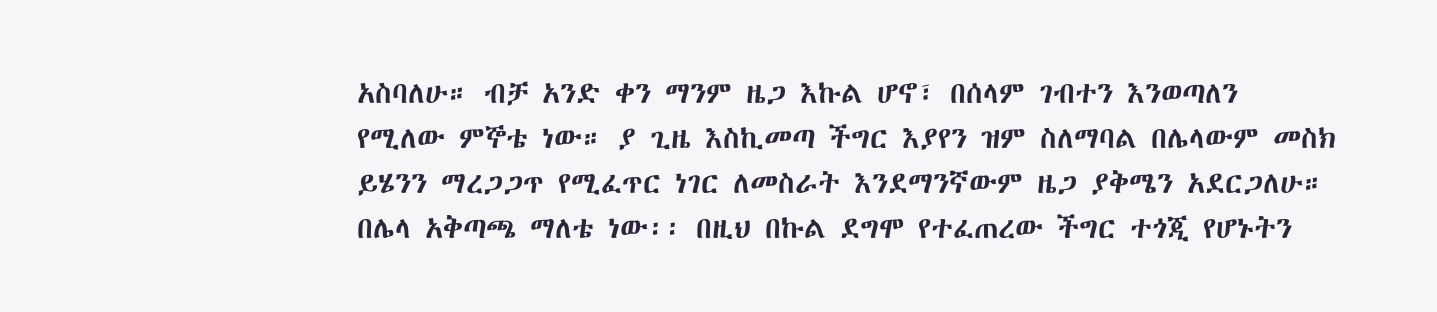አስባለሁ። ብቻ አንድ ቀን ማንም ዜጋ እኩል ሆኖ፣ በሰላም ገብተን እንወጣለን የሚለው ምኞቴ ነው። ያ ጊዜ እስኪመጣ ችግር እያየን ዝም ስለማባል በሌላውም መስክ ይሄንን ማረጋጋጥ የሚፈጥር ነገር ለመስራት እንደማንኛውም ዜጋ ያቅሜን አደርጋለሁ። በሌላ አቅጣጫ ማለቴ ነው፡፡ በዚህ በኩል ደግሞ የተፈጠረው ችግር ተጎጂ የሆኑትን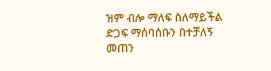ዝም ብሎ ማለፍ ስለማይችል ድጋፍ ማሰባሰቡን በተቻለኝ መጠን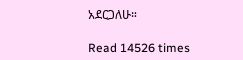አደርጋለሁ።

Read 14526 times